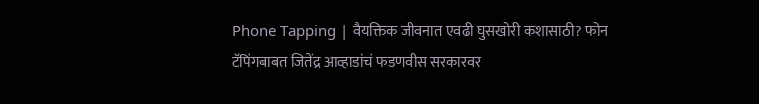Phone Tapping | वैयक्तिक जीवनात एवढी घुसखोरी कशासाठी? फोन टॅपिंगबाबत जितेंद्र आव्हाडांचं फडणवीस सरकारवर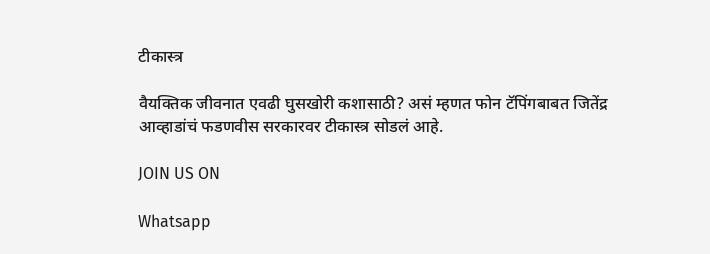टीकास्त्र

वैयक्तिक जीवनात एवढी घुसखोरी कशासाठी? असं म्हणत फोन टॅपिंगबाबत जितेंद्र आव्हाडांचं फडणवीस सरकारवर टीकास्त्र सोडलं आहे.

JOIN US ON

Whatsapp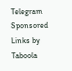Telegram
Sponsored Links by Taboola